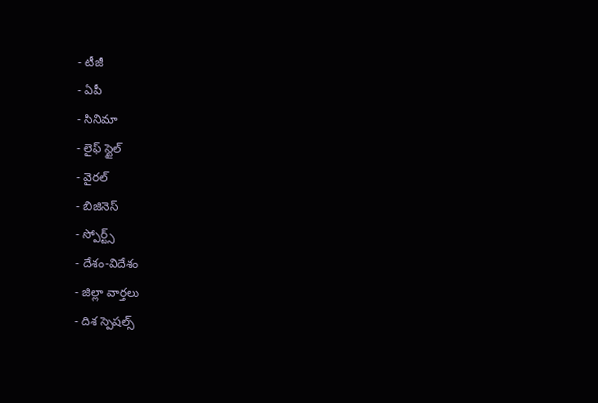- టీజీ
- ఏపీ
- సినిమా
- లైఫ్ స్టైల్
- వైరల్
- బిజినెస్
- స్పోర్ట్స్
- దేశం-విదేశం
- జిల్లా వార్తలు
- దిశ స్పెషల్స్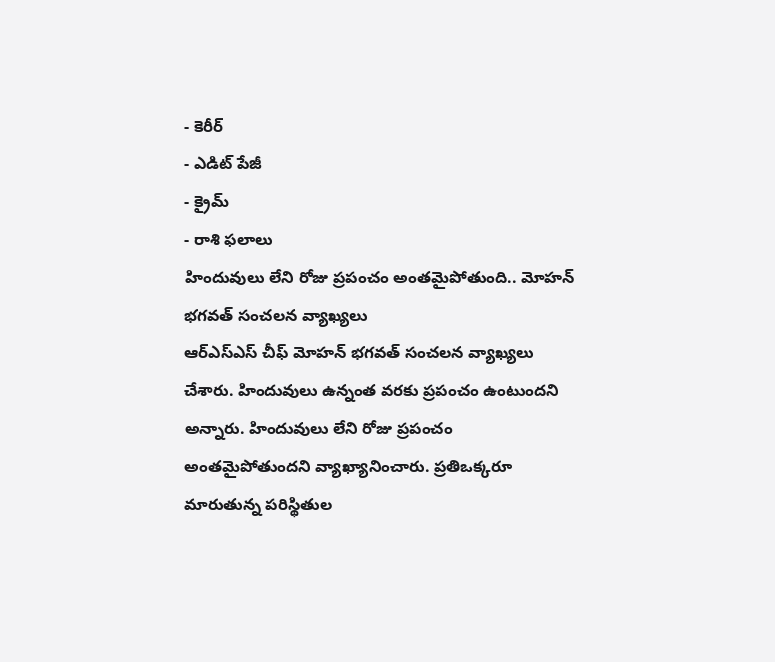- కెరీర్
- ఎడిట్ పేజీ
- క్రైమ్
- రాశి ఫలాలు
హిందువులు లేని రోజు ప్రపంచం అంతమైపోతుంది.. మోహన్ భగవత్ సంచలన వ్యాఖ్యలు
ఆర్ఎస్ఎస్ చీఫ్ మోహన్ భగవత్ సంచలన వ్యాఖ్యలు చేశారు. హిందువులు ఉన్నంత వరకు ప్రపంచం ఉంటుందని అన్నారు. హిందువులు లేని రోజు ప్రపంచం అంతమైపోతుందని వ్యాఖ్యానించారు. ప్రతిఒక్కరూ మారుతున్న పరిస్థితుల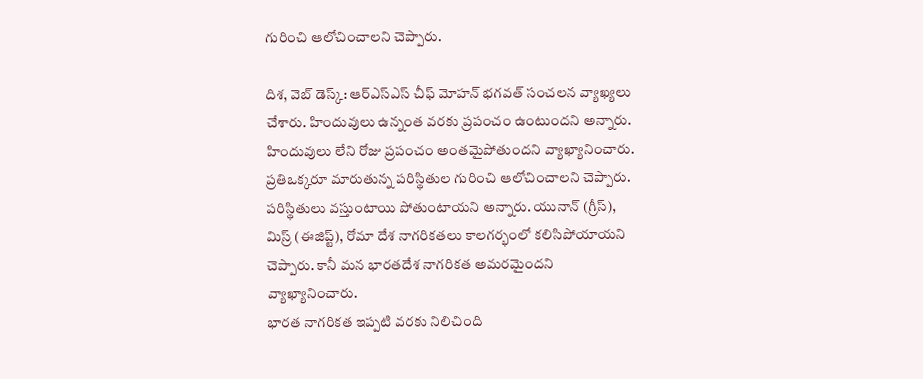గురించి ఆలోచించాలని చెప్పారు.

దిశ, వెబ్ డెస్క్: ఆర్ఎస్ఎస్ చీఫ్ మోహన్ భగవత్ సంచలన వ్యాఖ్యలు చేశారు. హిందువులు ఉన్నంత వరకు ప్రపంచం ఉంటుందని అన్నారు. హిందువులు లేని రోజు ప్రపంచం అంతమైపోతుందని వ్యాఖ్యానించారు. ప్రతిఒక్కరూ మారుతున్న పరిస్థితుల గురించి ఆలోచించాలని చెప్పారు. పరిస్థితులు వస్తుంటాయి పోతుంటాయని అన్నారు. యునాన్ (గ్రీస్), మిస్ర్ (ఈజిప్ట్), రోమా దేశ నాగరికతలు కాలగర్భంలో కలిసిపోయాయని చెప్పారు. కానీ మన భారతదేశ నాగరికత అమరమైందని వ్యాఖ్యానించారు.
భారత నాగరికత ఇప్పటి వరకు నిలిచింది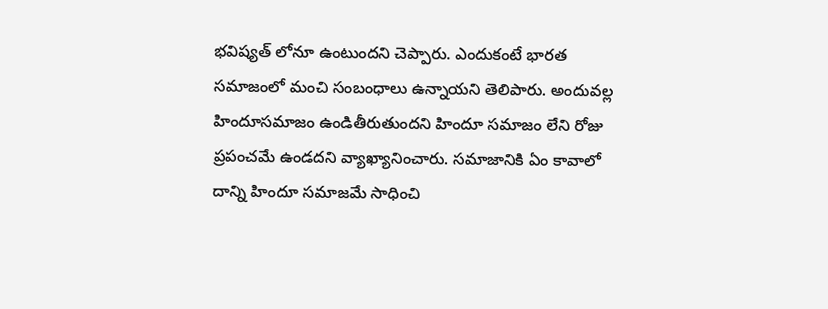భవిష్యత్ లోనూ ఉంటుందని చెప్పారు. ఎందుకంటే భారత సమాజంలో మంచి సంబంధాలు ఉన్నాయని తెలిపారు. అందువల్ల హిందూసమాజం ఉండితీరుతుందని హిందూ సమాజం లేని రోజు ప్రపంచమే ఉండదని వ్యాఖ్యానించారు. సమాజానికి ఏం కావాలో దాన్ని హిందూ సమాజమే సాధించి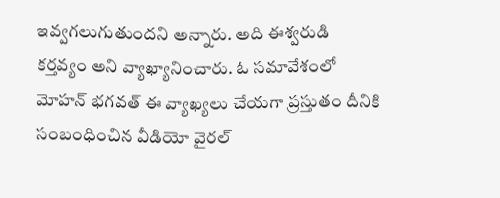ఇవ్వగలుగుతుందని అన్నారు. అది ఈశ్వరుడి కర్తవ్యం అని వ్యాఖ్యానించారు. ఓ సమావేశంలో మోహన్ భగవత్ ఈ వ్యాఖ్యలు చేయగా ప్రస్తుతం దీనికి సంబంధించిన వీడియో వైరల్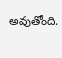అవుతోంది.